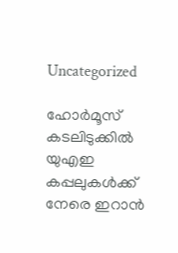Uncategorized

ഹോര്‍മൂസ് കടലിടുക്കില്‍ യുഎഇ കപ്പലുകള്‍ക്ക് നേരെ ഇറാന്‍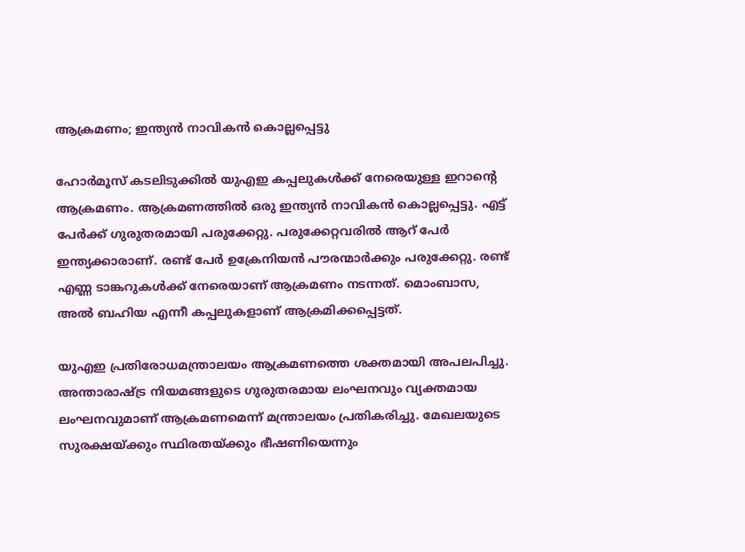ആക്രമണം; ഇന്ത്യന്‍ നാവികന്‍ കൊല്ലപ്പെട്ടു

ഹോര്‍മൂസ് കടലിടുക്കില്‍ യുഎഇ കപ്പലുകള്‍ക്ക് നേരെയുള്ള ഇറാന്റെ ആക്രമണം. ആക്രമണത്തില്‍ ഒരു ഇന്ത്യന്‍ നാവികന്‍ കൊല്ലപ്പെട്ടു. എട്ട് പേര്‍ക്ക് ഗുരുതരമായി പരുക്കേറ്റു. പരുക്കേറ്റവരില്‍ ആറ് പേര്‍ ഇന്ത്യക്കാരാണ്. രണ്ട് പേര്‍ ഉക്രേനിയന്‍ പൗരന്മാര്‍ക്കും പരുക്കേറ്റു. രണ്ട് എണ്ണ ടാങ്കറുകള്‍ക്ക് നേരെയാണ് ആക്രമണം നടന്നത്. മൊംബാസ, അല്‍ ബഹിയ എന്നീ കപ്പലുകളാണ് ആക്രമിക്കപ്പെട്ടത്.

യുഎഇ പ്രതിരോധമന്ത്രാലയം ആക്രമണത്തെ ശക്തമായി അപലപിച്ചു. അന്താരാഷ്ട്ര നിയമങ്ങളുടെ ഗുരുതരമായ ലംഘനവും വ്യക്തമായ ലംഘനവുമാണ് ആക്രമണമെന്ന് മന്ത്രാലയം പ്രതികരിച്ചു. മേഖലയുടെ സുരക്ഷയ്ക്കും സ്ഥിരതയ്ക്കും ഭീഷണിയെന്നും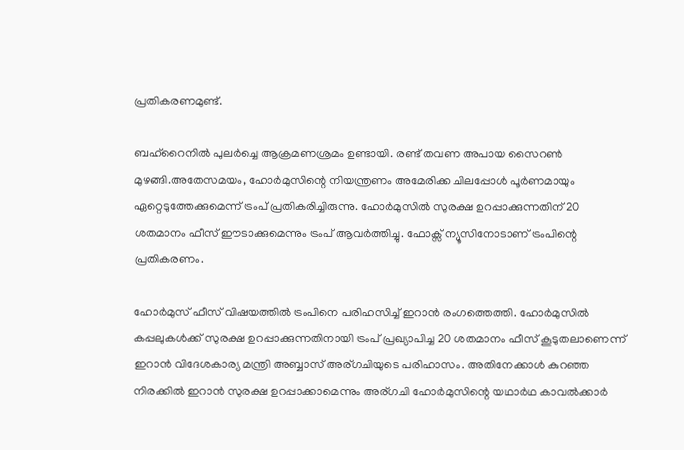പ്രതികരണമുണ്ട്.

ബഹ്റൈനില്‍ പുലര്‍ച്ചെ ആക്രമണശ്രമം ഉണ്ടായി. രണ്ട് തവണ അപായ സൈറണ്‍ മുഴങ്ങി.അതേസമയം, ഹോര്‍മുസിന്റെ നിയന്ത്രണം അമേരിക്ക ചിലപ്പോള്‍ പൂര്‍ണമായും ഏറ്റെടുത്തേക്കുമെന്ന് ട്രംപ് പ്രതികരിച്ചിരുന്നു. ഹോര്‍മുസില്‍ സുരക്ഷ ഉറപ്പാക്കുന്നതിന് 20 ശതമാനം ഫീസ് ഈടാക്കുമെന്നും ട്രംപ് ആവര്‍ത്തിച്ചു. ഫോക്സ് ന്യൂസിനോടാണ് ട്രംപിന്റെ പ്രതികരണം.

ഹോര്‍മുസ് ഫീസ് വിഷയത്തില്‍ ട്രംപിനെ പരിഹസിച്ച് ഇറാന്‍ രംഗത്തെത്തി. ഹോര്‍മുസില്‍ കപ്പലുകള്‍ക്ക് സുരക്ഷ ഉറപ്പാക്കുന്നതിനായി ട്രംപ് പ്രഖ്യാപിച്ച 20 ശതമാനം ഫീസ് കൂടുതലാണെന്ന് ഇറാന്‍ വിദേശകാര്യ മന്ത്രി അബ്ബാസ് അര്ഗചിയുടെ പരിഹാസം. അതിനേക്കാള്‍ കുറഞ്ഞ നിരക്കില്‍ ഇറാന്‍ സുരക്ഷ ഉറപ്പാക്കാമെന്നും അര്ഗചി ഹോര്‍മുസിന്റെ യഥാര്‍ഥ കാവല്‍ക്കാര്‍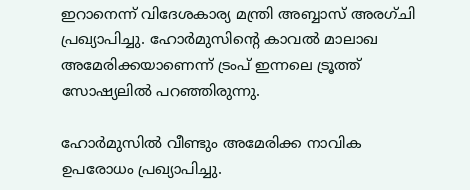ഇറാനെന്ന് വിദേശകാര്യ മന്ത്രി അബ്ബാസ് അരഗ്ചി പ്രഖ്യാപിച്ചു. ഹോര്‍മുസിന്റെ കാവല്‍ മാലാഖ അമേരിക്കയാണെന്ന് ട്രംപ് ഇന്നലെ ട്രൂത്ത് സോഷ്യലില്‍ പറഞ്ഞിരുന്നു.

ഹോര്‍മുസില്‍ വീണ്ടും അമേരിക്ക നാവിക ഉപരോധം പ്രഖ്യാപിച്ചു.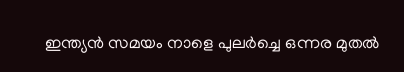ഇന്ത്യന്‍ സമയം നാളെ പുലര്‍ച്ചെ ഒന്നര മുതല്‍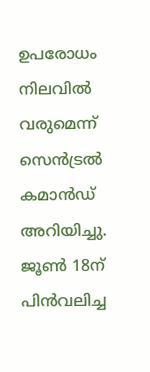ഉപരോധം നിലവില്‍ വരുമെന്ന് സെന്‍ട്രല്‍ കമാന്‍ഡ് അറിയിച്ചു. ജൂണ്‍ 18ന് പിന്‍വലിച്ച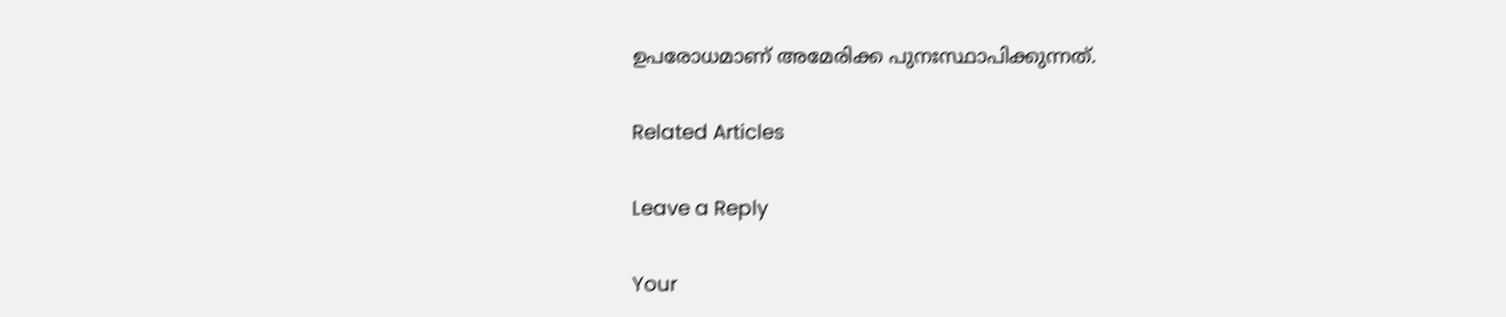ഉപരോധമാണ് അമേരിക്ക പുനഃസ്ഥാപിക്കുന്നത്.

Related Articles

Leave a Reply

Your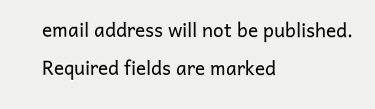email address will not be published. Required fields are marked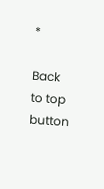*

Back to top button